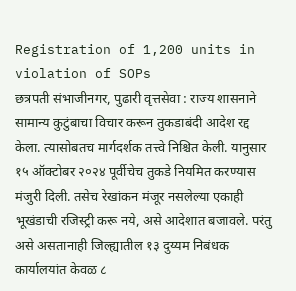Registration of 1,200 units in violation of SOPs
छत्रपती संभाजीनगर, पुढारी वृत्तसेवा : राज्य शासनाने सामान्य कुटुंबाचा विचार करून तुकडाबंदी आदेश रद्द केला. त्यासोबतच मार्गदर्शक तत्त्वे निश्चित केली. यानुसार १५ ऑक्टोबर २०२४ पूर्वीचेच तुकडे नियमित करण्यास मंजुरी दिली. तसेच रेखांकन मंजूर नसलेल्या एकाही भूखंडाची रजिस्ट्री करू नये, असे आदेशात बजावले. परंतु असे असतानाही जिल्ह्यातील १३ दुय्यम निबंधक कार्यालयांत केवळ ८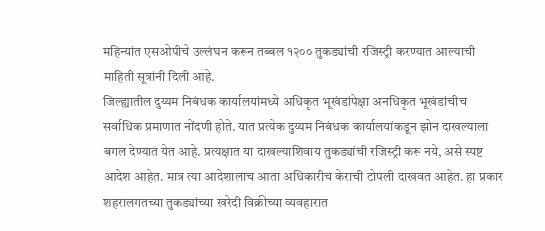महिन्यांत एसओपीचे उल्लंघन करून तब्बल १२०० तुकड्यांची रजिस्ट्री करण्यात आल्याची माहिती सूत्रांनी दिली आहे.
जिल्ह्यातील दुय्यम निबंधक कार्यालयांमध्ये अधिकृत भूखंडांपेक्षा अनधिकृत भूखंडांचीच सर्वाधिक प्रमाणात नोंदणी होते. यात प्रत्येक दुय्यम निबंधक कार्यालयांकडून झोन दाखल्याला बगल देण्यात येत आहे. प्रत्यक्षात या दाखल्याशिवाय तुकड्यांची रजिस्ट्री करू नये, असे स्पष्ट आदेश आहेत. मात्र त्या आदेशालाच आता अधिकारीच केराची टोपली दाखवत आहेत. हा प्रकार शहरालगतच्या तुकड्यांच्या खरेदी विक्रीच्या व्यवहारात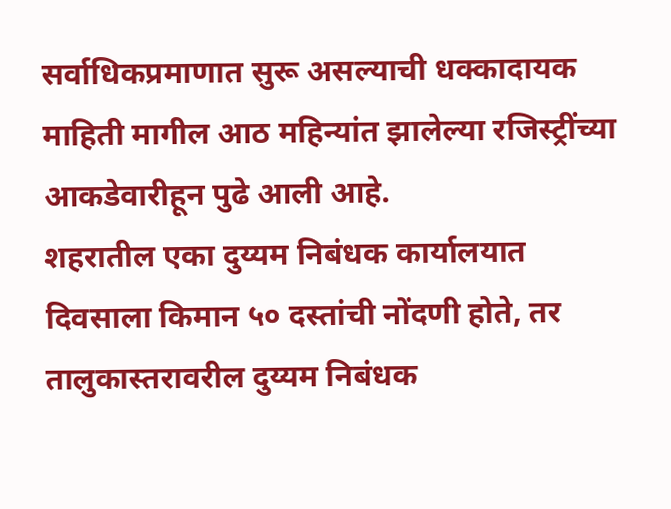सर्वाधिकप्रमाणात सुरू असल्याची धक्कादायक माहिती मागील आठ महिन्यांत झालेल्या रजिस्ट्रींच्या आकडेवारीहून पुढे आली आहे.
शहरातील एका दुय्यम निबंधक कार्यालयात दिवसाला किमान ५० दस्तांची नोंदणी होते, तर तालुकास्तरावरील दुय्यम निबंधक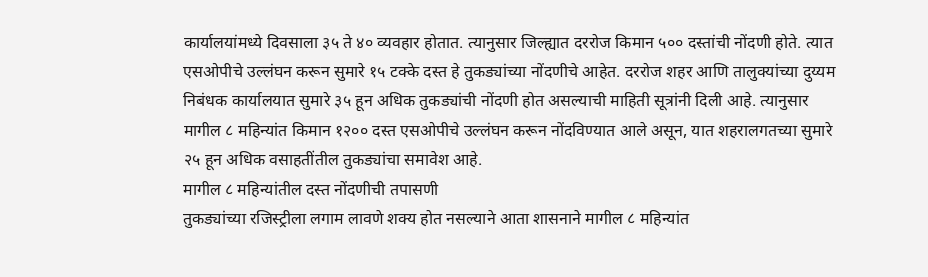कार्यालयांमध्ये दिवसाला ३५ ते ४० व्यवहार होतात. त्यानुसार जिल्ह्यात दररोज किमान ५०० दस्तांची नोंदणी होते. त्यात एसओपीचे उल्लंघन करून सुमारे १५ टक्के दस्त हे तुकड्यांच्या नोंदणीचे आहेत. दररोज शहर आणि तालुक्यांच्या दुय्यम निबंधक कार्यालयात सुमारे ३५ हून अधिक तुकड्यांची नोंदणी होत असल्याची माहिती सूत्रांनी दिली आहे. त्यानुसार मागील ८ महिन्यांत किमान १२०० दस्त एसओपीचे उल्लंघन करून नोंदविण्यात आले असून, यात शहरालगतच्या सुमारे २५ हून अधिक वसाहतींतील तुकड्यांचा समावेश आहे.
मागील ८ महिन्यांतील दस्त नोंदणीची तपासणी
तुकड्यांच्या रजिस्ट्रीला लगाम लावणे शक्य होत नसल्याने आता शासनाने मागील ८ महिन्यांत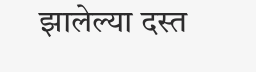झालेल्या दस्त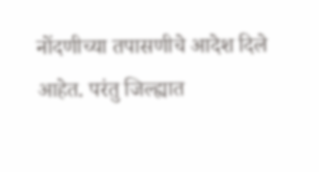नोंदणीच्या तपासणीचे आदेश दिले आहेत. परंतु जिल्ह्यात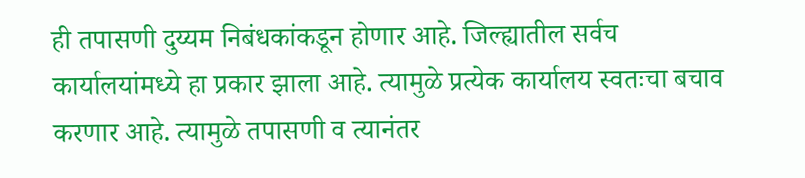ही तपासणी दुय्यम निबंधकांकडून होणार आहे. जिल्ह्यातील सर्वच कार्यालयांमध्ये हा प्रकार झाला आहे. त्यामुळे प्रत्येक कार्यालय स्वतःचा बचाव करणार आहे. त्यामुळे तपासणी व त्यानंतर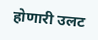होणारी उलट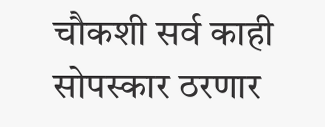चौकशी सर्व काही सोपस्कार ठरणार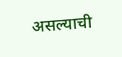असल्याची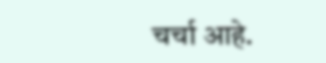चर्चा आहे.